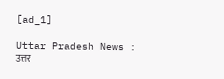[ad_1]

Uttar Pradesh News : उत्तर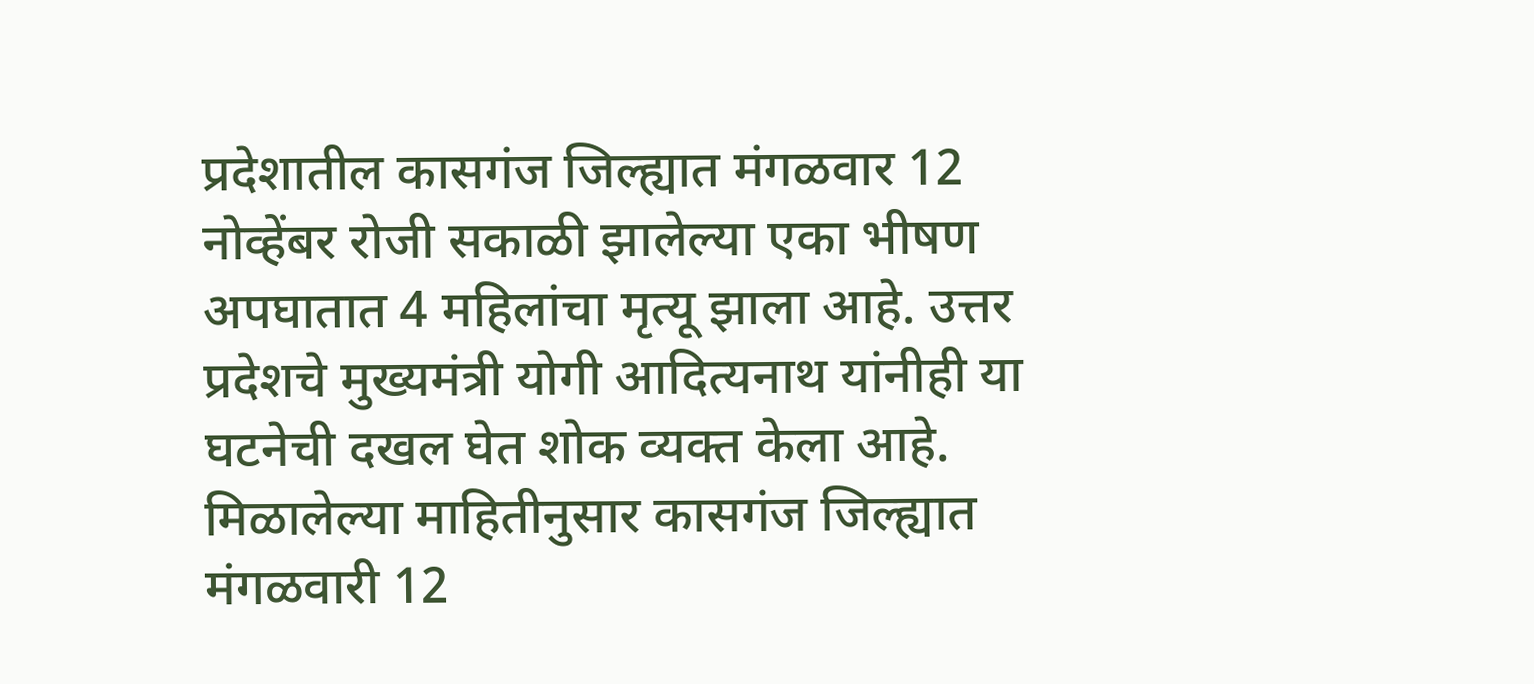प्रदेशातील कासगंज जिल्ह्यात मंगळवार 12 नोव्हेंबर रोजी सकाळी झालेल्या एका भीषण अपघातात 4 महिलांचा मृत्यू झाला आहे. उत्तर प्रदेशचे मुख्यमंत्री योगी आदित्यनाथ यांनीही या घटनेची दखल घेत शोक व्यक्त केला आहे.
मिळालेल्या माहितीनुसार कासगंज जिल्ह्यात मंगळवारी 12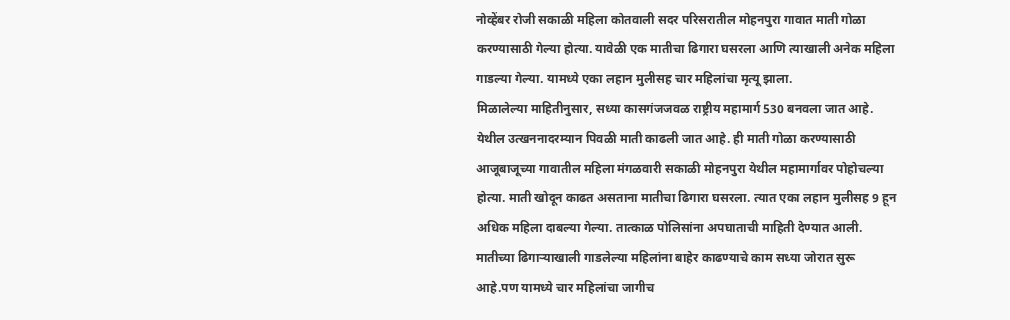नोव्हेंबर रोजी सकाळी महिला कोतवाली सदर परिसरातील मोहनपुरा गावात माती गोळा करण्यासाठी गेल्या होत्या. यावेळी एक मातीचा ढिगारा घसरला आणि त्याखाली अनेक महिला गाडल्या गेल्या. यामध्ये एका लहान मुलीसह चार महिलांचा मृत्यू झाला.
मिळालेल्या माहितीनुसार, सध्या कासगंजजवळ राष्ट्रीय महामार्ग 530 बनवला जात आहे. येथील उत्खननादरम्यान पिवळी माती काढली जात आहे. ही माती गोळा करण्यासाठी आजूबाजूच्या गावातील महिला मंगळवारी सकाळी मोहनपुरा येथील महामार्गावर पोहोचल्या होत्या. माती खोदून काढत असताना मातीचा ढिगारा घसरला. त्यात एका लहान मुलीसह 9 हून अधिक महिला दाबल्या गेल्या. तात्काळ पोलिसांना अपघाताची माहिती देण्यात आली. मातीच्या ढिगाऱ्याखाली गाडलेल्या महिलांना बाहेर काढण्याचे काम सध्या जोरात सुरू आहे.पण यामध्ये चार महिलांचा जागीच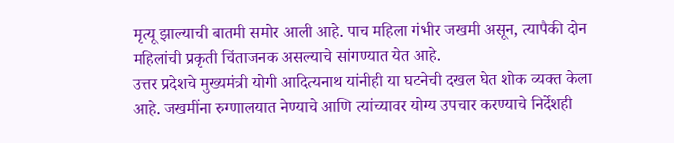मृत्यू झाल्याची बातमी समोर आली आहे. पाच महिला गंभीर जखमी असून, त्यापैकी दोन महिलांची प्रकृती चिंताजनक असल्याचे सांगण्यात येत आहे.
उत्तर प्रदेशचे मुख्यमंत्री योगी आदित्यनाथ यांनीही या घटनेची दखल घेत शोक व्यक्त केला आहे. जखमींना रुग्णालयात नेण्याचे आणि त्यांच्यावर योग्य उपचार करण्याचे निर्देशही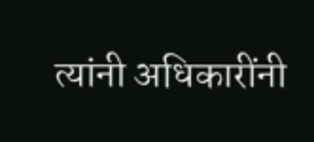त्यांनी अधिकारींनी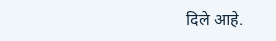दिले आहे.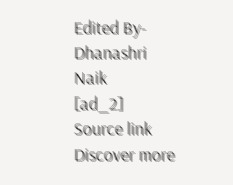Edited By- Dhanashri Naik
[ad_2]
Source link
Discover more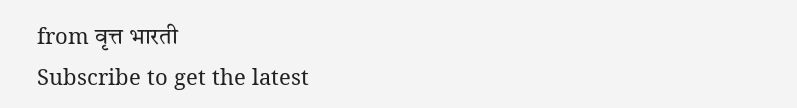from वृत्त भारती
Subscribe to get the latest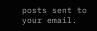posts sent to your email.